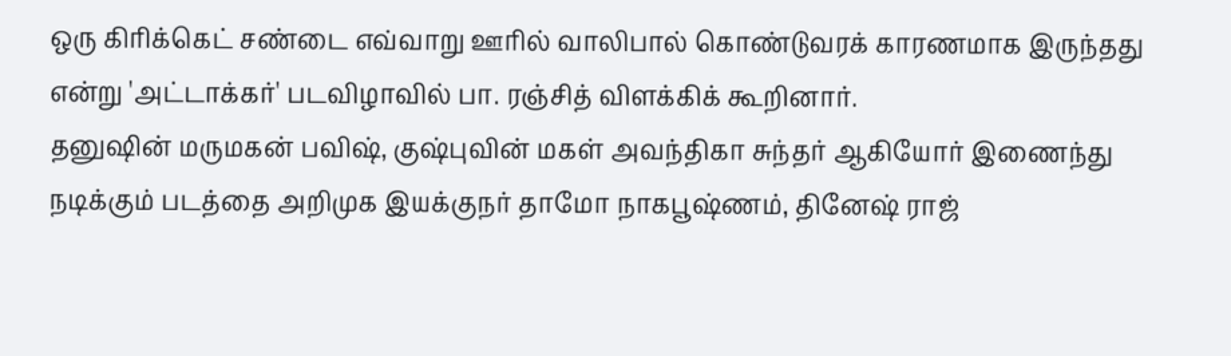ஒரு கிரிக்கெட் சண்டை எவ்வாறு ஊரில் வாலிபால் கொண்டுவரக் காரணமாக இருந்தது என்று 'அட்டாக்கர்' படவிழாவில் பா. ரஞ்சித் விளக்கிக் கூறினார்.
தனுஷின் மருமகன் பவிஷ், குஷ்புவின் மகள் அவந்திகா சுந்தர் ஆகியோர் இணைந்து நடிக்கும் படத்தை அறிமுக இயக்குநர் தாமோ நாகபூஷ்ணம், தினேஷ் ராஜ்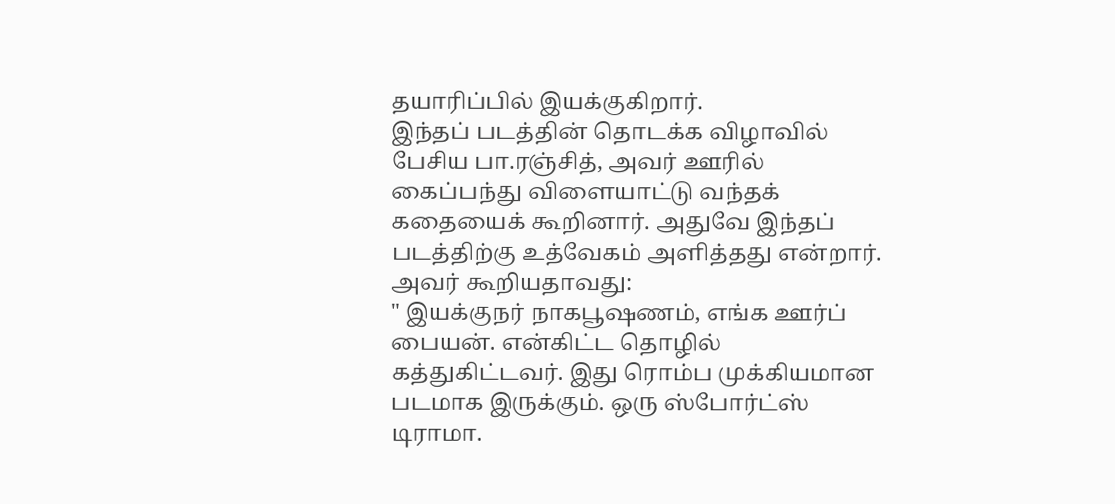தயாரிப்பில் இயக்குகிறார்.
இந்தப் படத்தின் தொடக்க விழாவில் பேசிய பா.ரஞ்சித், அவர் ஊரில் கைப்பந்து விளையாட்டு வந்தக் கதையைக் கூறினார். அதுவே இந்தப் படத்திற்கு உத்வேகம் அளித்தது என்றார்.
அவர் கூறியதாவது:
" இயக்குநர் நாகபூஷணம், எங்க ஊர்ப் பையன். என்கிட்ட தொழில் கத்துகிட்டவர். இது ரொம்ப முக்கியமான படமாக இருக்கும். ஒரு ஸ்போர்ட்ஸ் டிராமா.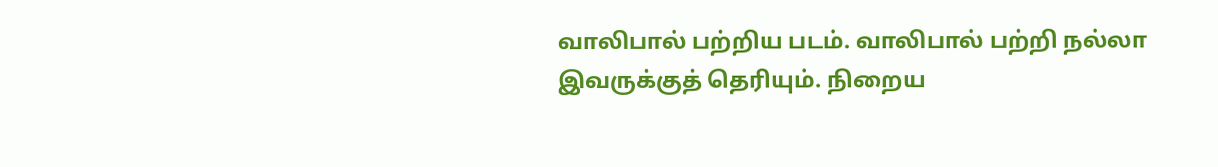வாலிபால் பற்றிய படம். வாலிபால் பற்றி நல்லா இவருக்குத் தெரியும். நிறைய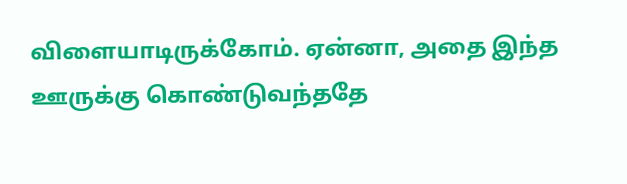விளையாடிருக்கோம். ஏன்னா, அதை இந்த ஊருக்கு கொண்டுவந்ததே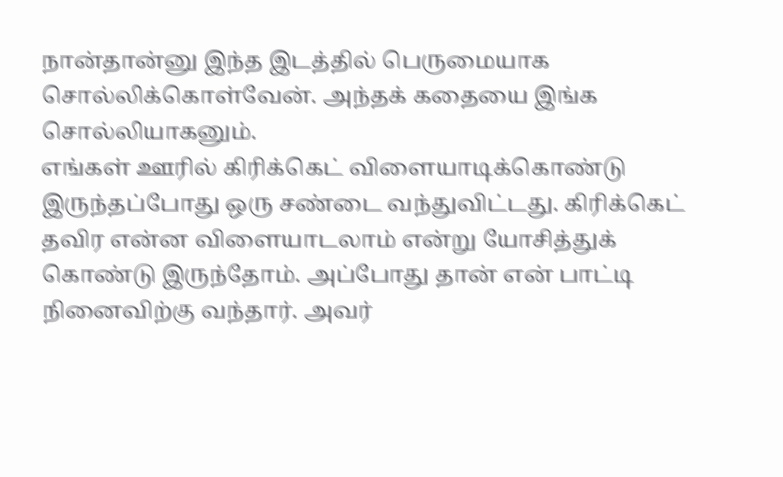நான்தான்னு இந்த இடத்தில் பெருமையாக சொல்லிக்கொள்வேன். அந்தக் கதையை இங்க சொல்லியாகனும்.
எங்கள் ஊரில் கிரிக்கெட் விளையாடிக்கொண்டு இருந்தப்போது ஒரு சண்டை வந்துவிட்டது. கிரிக்கெட் தவிர என்ன விளையாடலாம் என்று யோசித்துக் கொண்டு இருந்தோம். அப்போது தான் என் பாட்டி நினைவிற்கு வந்தார். அவர்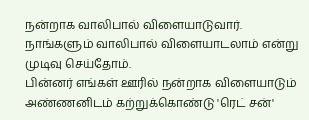நன்றாக வாலிபால் விளையாடுவார். நாங்களும் வாலிபால் விளையாடலாம் என்று முடிவு செய்தோம்.
பின்னர் எங்கள் ஊரில் நன்றாக விளையாடும் அண்ணனிடம் கற்றுக்கொண்டு 'ரெட் சன்'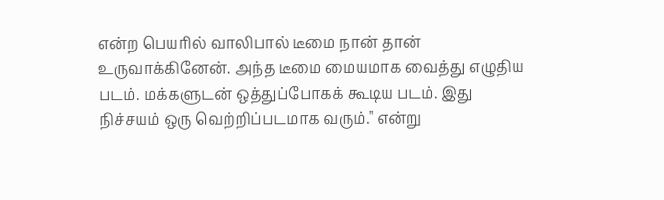என்ற பெயரில் வாலிபால் டீமை நான் தான் உருவாக்கினேன். அந்த டீமை மையமாக வைத்து எழுதிய படம். மக்களுடன் ஒத்துப்போகக் கூடிய படம். இது நிச்சயம் ஒரு வெற்றிப்படமாக வரும்." என்று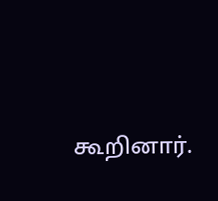கூறினார்.